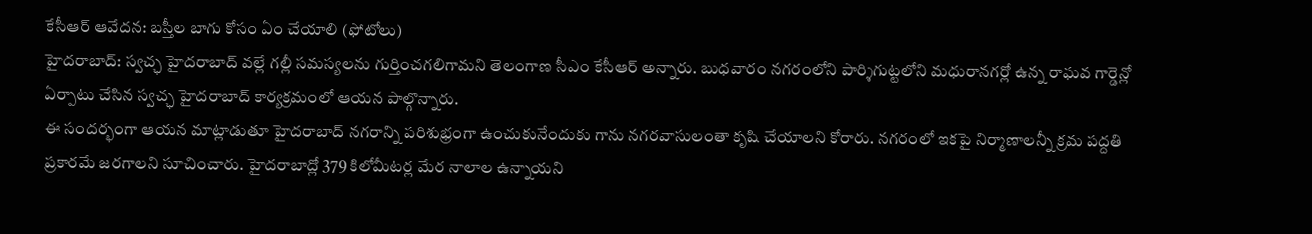కేసీఆర్ ఆవేదన: బస్తీల బాగు కోసం ఏం చేయాలి (ఫోటోలు)
హైదరాబాద్: స్వచ్ఛ హైదరాబాద్ వల్లే గల్లీ సమస్యలను గుర్తించగలిగామని తెలంగాణ సీఎం కేసీఆర్ అన్నారు. బుధవారం నగరంలోని పార్శిగుట్టలోని మధురానగర్లో ఉన్న రాఘవ గార్డెన్లో ఏర్పాటు చేసిన స్వచ్ఛ హైదరాబాద్ కార్యక్రమంలో ఆయన పాల్గొన్నారు.
ఈ సందర్భంగా ఆయన మాట్లాడుతూ హైదరాబాద్ నగరాన్ని పరిశుభ్రంగా ఉంచుకునేందుకు గాను నగరవాసులంతా కృషి చేయాలని కోరారు. నగరంలో ఇకపై నిర్మాణాలన్నీ క్రమ పద్దతి ప్రకారమే జరగాలని సూచించారు. హైదరాబాద్లో 379 కిలోమీటర్ల మేర నాలాల ఉన్నాయని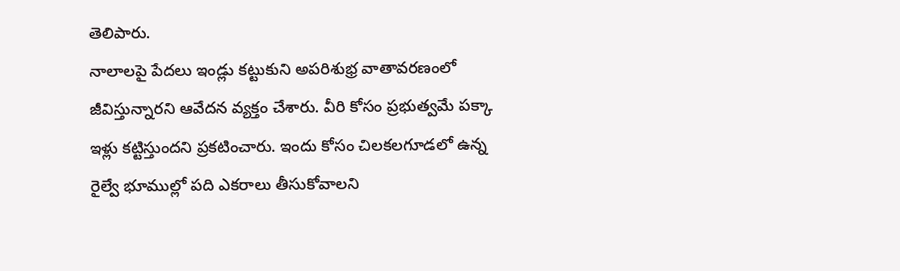తెలిపారు.
నాలాలపై పేదలు ఇండ్లు కట్టుకుని అపరిశుభ్ర వాతావరణంలో జీవిస్తున్నారని ఆవేదన వ్యక్తం చేశారు. వీరి కోసం ప్రభుత్వమే పక్కా ఇళ్లు కట్టిస్తుందని ప్రకటించారు. ఇందు కోసం చిలకలగూడలో ఉన్న రైల్వే భూముల్లో పది ఎకరాలు తీసుకోవాలని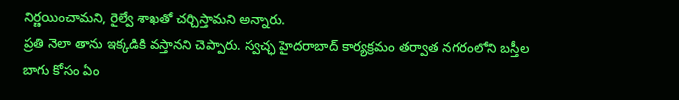నిర్ణయించామని, రైల్వే శాఖతో చర్చిస్తామని అన్నారు.
ప్రతి నెలా తాను ఇక్కడికి వస్తానని చెప్పారు. స్వచ్ఛ హైదరాబాద్ కార్యక్రమం తర్వాత నగరంలోని బస్తీల బాగు కోసం ఏం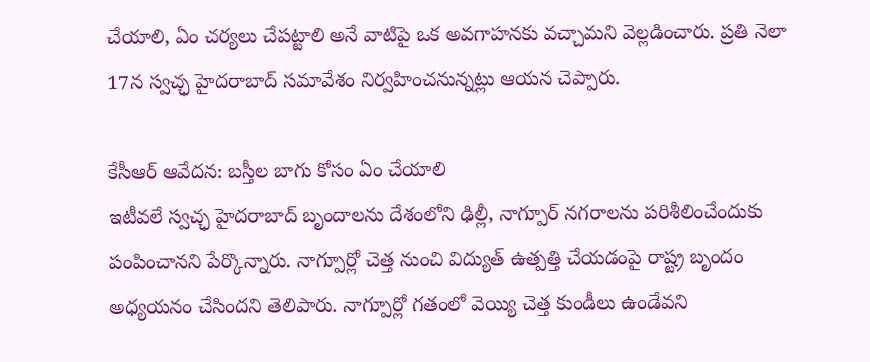చేయాలి, ఏం చర్యలు చేపట్టాలి అనే వాటిపై ఒక అవగాహనకు వచ్చామని వెల్లడించారు. ప్రతి నెలా 17న స్వచ్ఛ హైదరాబాద్ సమావేశం నిర్వహించనున్నట్లు ఆయన చెప్పారు.

కేసీఆర్ ఆవేదన: బస్తీల బాగు కోసం ఏం చేయాలి
ఇటీవలే స్వచ్ఛ హైదరాబాద్ బృందాలను దేశంలోని ఢిల్లీ, నాగ్పూర్ నగరాలను పరిశీలించేందుకు పంపించానని పేర్కొన్నారు. నాగ్పూర్లో చెత్త నుంచి విద్యుత్ ఉత్పత్తి చేయడంపై రాష్ట్ర బృందం అధ్యయనం చేసిందని తెలిపారు. నాగ్పూర్లో గతంలో వెయ్యి చెత్త కుండీలు ఉండేవని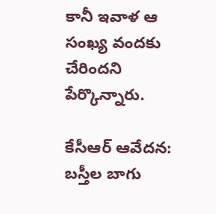కానీ ఇవాళ ఆ సంఖ్య వందకు చేరిందని పేర్కొన్నారు.

కేసీఆర్ ఆవేదన: బస్తీల బాగు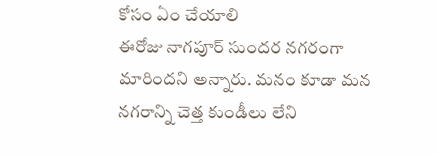కోసం ఏం చేయాలి
ఈరోజు నాగపూర్ సుందర నగరంగా మారిందని అన్నారు. మనం కూడా మన నగరాన్ని చెత్త కుండీలు లేని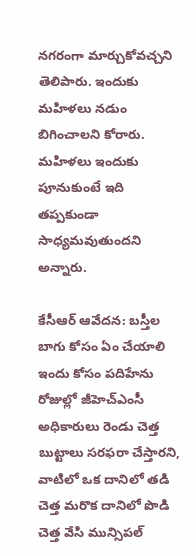నగరంగా మార్చుకోవచ్చని తెలిపారు. ఇందుకు మహిళలు నడుం బిగించాలని కోరారు. మహిళలు ఇందుకు పూనుకుంటే ఇది తప్పకుండా సాధ్యమవుతుందని అన్నారు.

కేసీఆర్ ఆవేదన: బస్తీల బాగు కోసం ఏం చేయాలి
ఇందు కోసం పదిహేను రోజుల్లో జీహెచ్ఎంసీ అధికారులు రెండు చెత్త బుట్టాలు సరఫరా చేస్తారని, వాటిలో ఒక దానిలో తడి చెత్త మరొక దానిలో పొడి చెత్త వేసి మున్సిపల్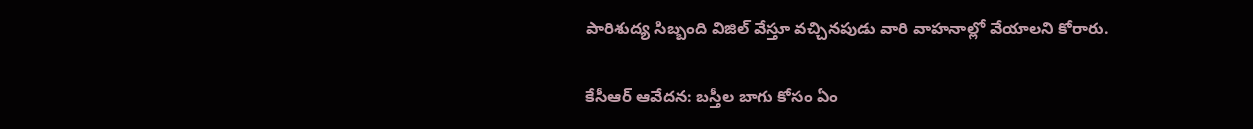పారిశుద్య సిబ్బంది విజిల్ వేస్తూ వచ్చినపుడు వారి వాహనాల్లో వేయాలని కోరారు.

కేసీఆర్ ఆవేదన: బస్తీల బాగు కోసం ఏం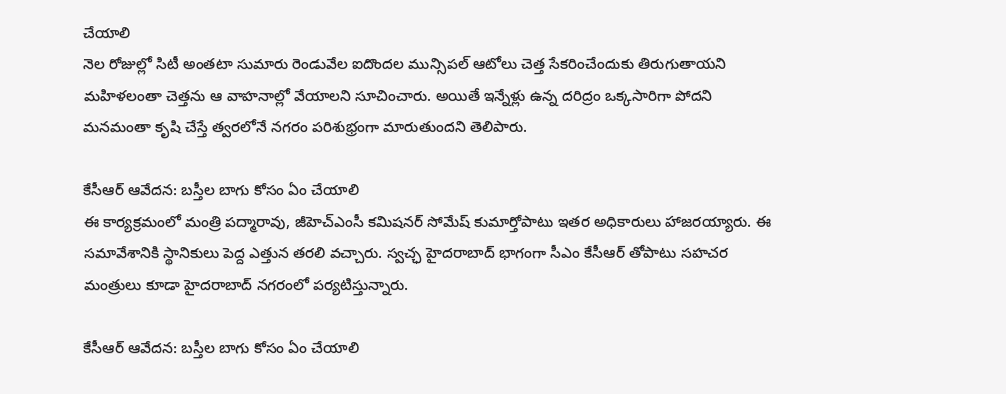చేయాలి
నెల రోజుల్లో సిటీ అంతటా సుమారు రెండువేల ఐదొందల మున్సిపల్ ఆటోలు చెత్త సేకరించేందుకు తిరుగుతాయని మహిళలంతా చెత్తను ఆ వాహనాల్లో వేయాలని సూచించారు. అయితే ఇన్నేళ్లు ఉన్న దరిద్రం ఒక్కసారిగా పోదని మనమంతా కృషి చేస్తే త్వరలోనే నగరం పరిశుభ్రంగా మారుతుందని తెలిపారు.

కేసీఆర్ ఆవేదన: బస్తీల బాగు కోసం ఏం చేయాలి
ఈ కార్యక్రమంలో మంత్రి పద్మారావు, జీహెచ్ఎంసీ కమిషనర్ సోమేష్ కుమార్తోపాటు ఇతర అధికారులు హాజరయ్యారు. ఈ సమావేశానికి స్థానికులు పెద్ద ఎత్తున తరలి వచ్చారు. స్వచ్ఛ హైదరాబాద్ భాగంగా సీఎం కేసీఆర్ తోపాటు సహచర మంత్రులు కూడా హైదరాబాద్ నగరంలో పర్యటిస్తున్నారు.

కేసీఆర్ ఆవేదన: బస్తీల బాగు కోసం ఏం చేయాలి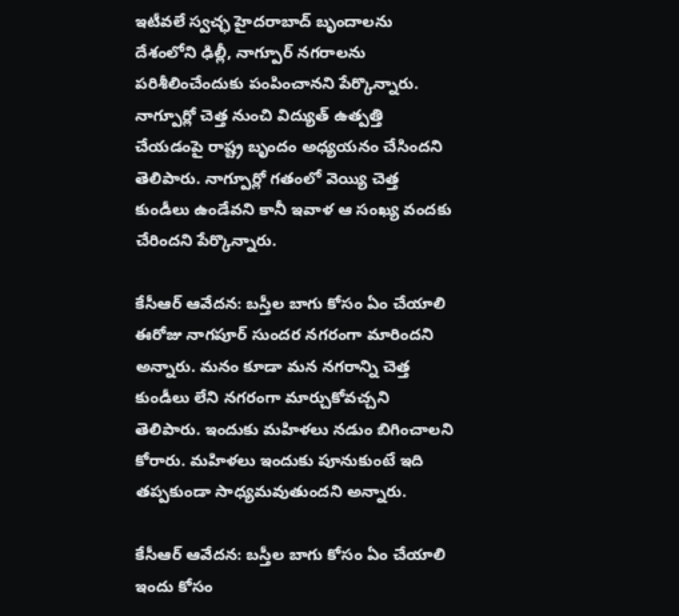ఇటీవలే స్వచ్ఛ హైదరాబాద్ బృందాలను దేశంలోని ఢిల్లీ, నాగ్పూర్ నగరాలను పరిశీలించేందుకు పంపించానని పేర్కొన్నారు. నాగ్పూర్లో చెత్త నుంచి విద్యుత్ ఉత్పత్తి చేయడంపై రాష్ట్ర బృందం అధ్యయనం చేసిందని తెలిపారు. నాగ్పూర్లో గతంలో వెయ్యి చెత్త కుండీలు ఉండేవని కానీ ఇవాళ ఆ సంఖ్య వందకు చేరిందని పేర్కొన్నారు.

కేసీఆర్ ఆవేదన: బస్తీల బాగు కోసం ఏం చేయాలి
ఈరోజు నాగపూర్ సుందర నగరంగా మారిందని అన్నారు. మనం కూడా మన నగరాన్ని చెత్త కుండీలు లేని నగరంగా మార్చుకోవచ్చని తెలిపారు. ఇందుకు మహిళలు నడుం బిగించాలని కోరారు. మహిళలు ఇందుకు పూనుకుంటే ఇది తప్పకుండా సాధ్యమవుతుందని అన్నారు.

కేసీఆర్ ఆవేదన: బస్తీల బాగు కోసం ఏం చేయాలి
ఇందు కోసం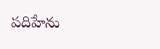పదిహేను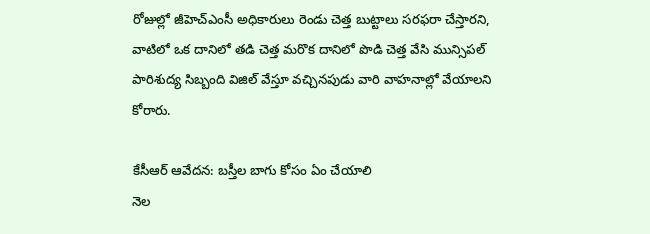రోజుల్లో జీహెచ్ఎంసీ అధికారులు రెండు చెత్త బుట్టాలు సరఫరా చేస్తారని, వాటిలో ఒక దానిలో తడి చెత్త మరొక దానిలో పొడి చెత్త వేసి మున్సిపల్ పారిశుద్య సిబ్బంది విజిల్ వేస్తూ వచ్చినపుడు వారి వాహనాల్లో వేయాలని కోరారు.

కేసీఆర్ ఆవేదన: బస్తీల బాగు కోసం ఏం చేయాలి
నెల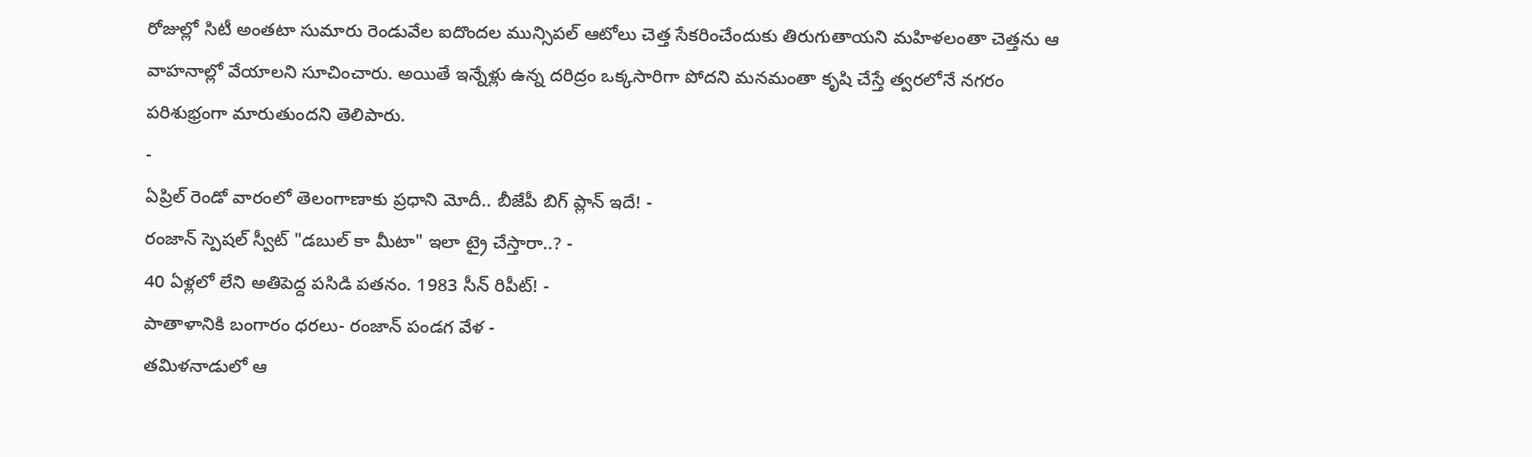రోజుల్లో సిటీ అంతటా సుమారు రెండువేల ఐదొందల మున్సిపల్ ఆటోలు చెత్త సేకరించేందుకు తిరుగుతాయని మహిళలంతా చెత్తను ఆ వాహనాల్లో వేయాలని సూచించారు. అయితే ఇన్నేళ్లు ఉన్న దరిద్రం ఒక్కసారిగా పోదని మనమంతా కృషి చేస్తే త్వరలోనే నగరం పరిశుభ్రంగా మారుతుందని తెలిపారు.
-
ఏప్రిల్ రెండో వారంలో తెలంగాణాకు ప్రధాని మోదీ.. బీజేపీ బిగ్ ప్లాన్ ఇదే! -
రంజాన్ స్పెషల్ స్వీట్ "డబుల్ కా మీటా" ఇలా ట్రై చేస్తారా..? -
40 ఏళ్లలో లేని అతిపెద్ద పసిడి పతనం. 1983 సీన్ రిపీట్! -
పాతాళానికి బంగారం ధరలు- రంజాన్ పండగ వేళ -
తమిళనాడులో ఆ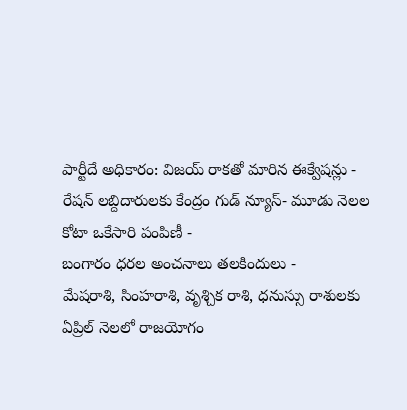పార్టీదే అధికారం: విజయ్ రాకతో మారిన ఈక్వేషన్లు -
రేషన్ లబ్దిదారులకు కేంద్రం గుడ్ న్యూస్- మూడు నెలల కోటా ఒకేసారి పంపిణీ -
బంగారం ధరల అంచనాలు తలకిందులు -
మేషరాశి, సింహరాశి, వృశ్చిక రాశి, ధనుస్సు రాశులకు ఏప్రిల్ నెలలో రాజయోగం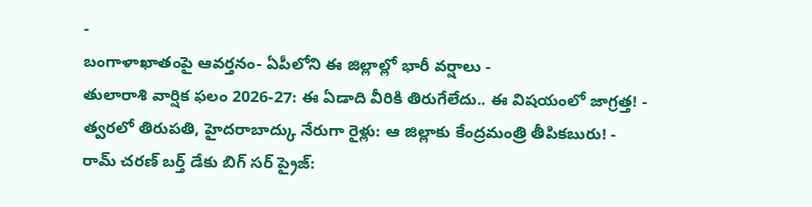-
బంగాళాఖాతంపై ఆవర్తనం- ఏపీలోని ఈ జిల్లాల్లో భారీ వర్షాలు -
తులారాశి వార్షిక ఫలం 2026-27: ఈ ఏడాది వీరికి తిరుగేలేదు.. ఈ విషయంలో జాగ్రత్త! -
త్వరలో తిరుపతి, హైదరాబాద్కు నేరుగా రైళ్లు: ఆ జిల్లాకు కేంద్రమంత్రి తీపికబురు! -
రామ్ చరణ్ బర్త్ డేకు బిగ్ సర్ ప్రైజ్: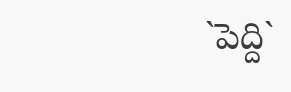`పెద్ది`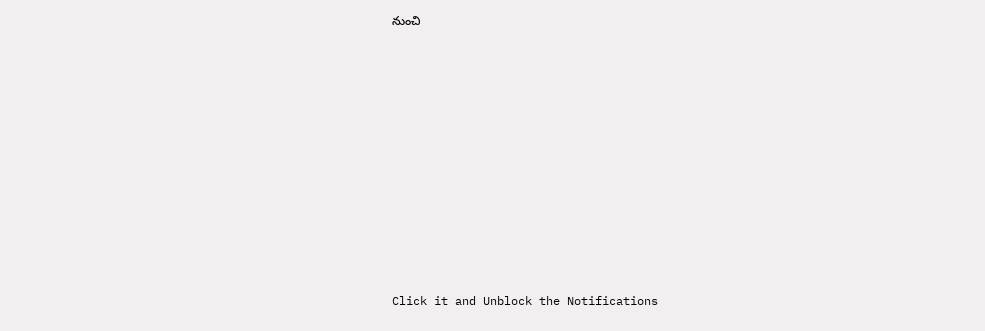నుంచి












Click it and Unblock the Notifications